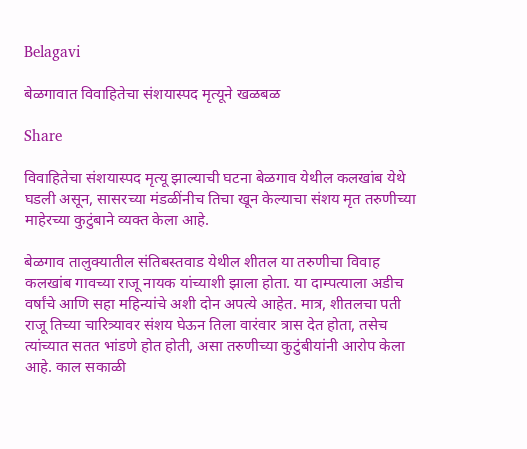Belagavi

बेळगावात विवाहितेचा संशयास्पद मृत्यूने खळबळ

Share

विवाहितेचा संशयास्पद मृत्यू झाल्याची घटना बेळगाव येथील कलखांब येथे घडली असून, सासरच्या मंडळींनीच तिचा खून केल्याचा संशय मृत तरुणीच्या माहेरच्या कुटुंबाने व्यक्त केला आहे.

बेळगाव तालुक्यातील संतिबस्तवाड येथील शीतल या तरुणीचा विवाह कलखांब गावच्या राजू नायक यांच्याशी झाला होता. या दाम्पत्याला अडीच वर्षांचे आणि सहा महिन्यांचे अशी दोन अपत्ये आहेत. मात्र, शीतलचा पती राजू तिच्या चारित्र्यावर संशय घेऊन तिला वारंवार त्रास देत होता, तसेच त्यांच्यात सतत भांडणे होत होती, असा तरुणीच्या कुटुंबीयांनी आरोप केला आहे. काल सकाळी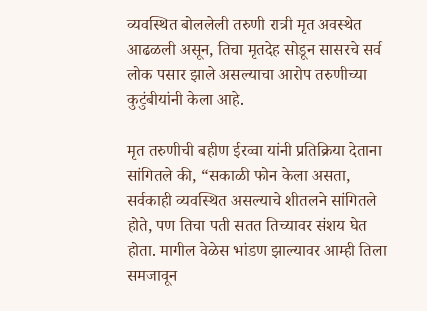व्यवस्थित बोललेली तरुणी रात्री मृत अवस्थेत आढळली असून, तिचा मृतदेह सोडून सासरचे सर्व लोक पसार झाले असल्याचा आरोप तरुणीच्या कुटुंबीयांनी केला आहे.

मृत तरुणीची बहीण ईरव्वा यांनी प्रतिक्रिया देताना सांगितले की, “सकाळी फोन केला असता, सर्वकाही व्यवस्थित असल्याचे शीतलने सांगितले होते, पण तिचा पती सतत तिच्यावर संशय घेत होता. मागील वेळेस भांडण झाल्यावर आम्ही तिला समजावून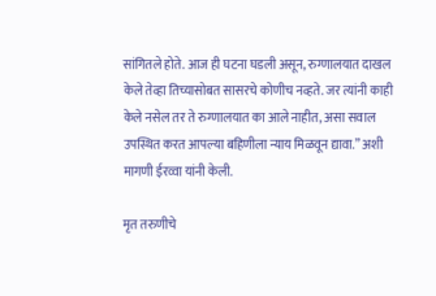सांगितले होते. आज ही घटना घडली असून, रुग्णालयात दाखल केले तेव्हा तिच्यासोबत सासरचे कोणीच नव्हते. जर त्यांनी काही केले नसेल तर ते रुग्णालयात का आले नाहीत, असा सवाल उपस्थित करत आपल्या बहिणीला न्याय मिळवून द्यावा.” अशी मागणी ईरव्वा यांनी केली.

मृत तरुणीचे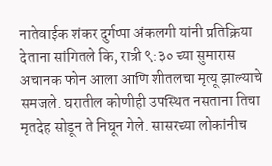नातेवाईक शंकर दुर्गप्पा अंकलगी यांनी प्रतिक्रिया देताना सांगितले कि, रात्री ९:३० च्या सुमारास अचानक फोन आला आणि शीतलचा मृत्यू झाल्याचे समजले. घरातील कोणीही उपस्थित नसताना तिचा मृतदेह सोडून ते निघून गेले. सासरच्या लोकांनीच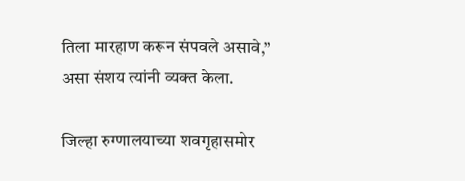तिला मारहाण करून संपवले असावे,” असा संशय त्यांनी व्यक्त केला.

जिल्हा रुग्णालयाच्या शवगृहासमोर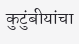कुटुंबीयांचा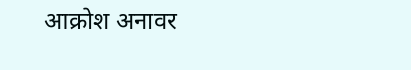आक्रोश अनावर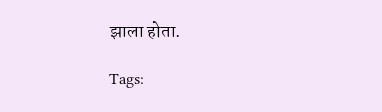झाला होता.

Tags: